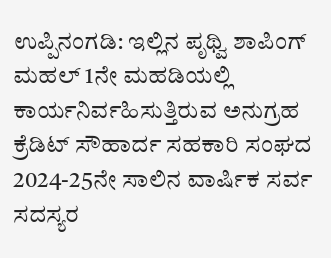ಉಪ್ಪಿನಂಗಡಿ: ಇಲ್ಲಿನ ಪೃಥ್ವಿ ಶಾಪಿಂಗ್ ಮಹಲ್ 1ನೇ ಮಹಡಿಯಲ್ಲಿ ಕಾರ್ಯನಿರ್ವಹಿಸುತ್ತಿರುವ ಅನುಗ್ರಹ ಕ್ರೆಡಿಟ್ ಸೌಹಾರ್ದ ಸಹಕಾರಿ ಸಂಘದ 2024-25ನೇ ಸಾಲಿನ ವಾರ್ಷಿಕ ಸರ್ವ ಸದಸ್ಯರ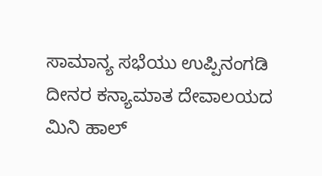ಸಾಮಾನ್ಯ ಸಭೆಯು ಉಪ್ಪಿನಂಗಡಿ ದೀನರ ಕನ್ಯಾಮಾತ ದೇವಾಲಯದ ಮಿನಿ ಹಾಲ್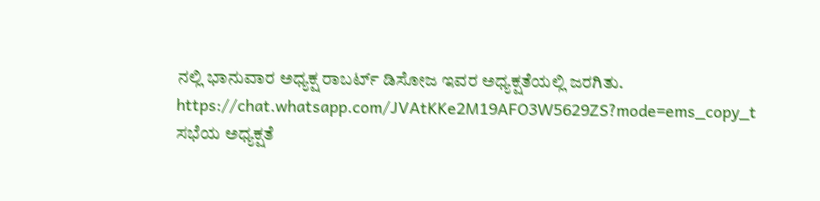ನಲ್ಲಿ ಭಾನುವಾರ ಅಧ್ಯಕ್ಷ ರಾಬರ್ಟ್ ಡಿಸೋಜ ಇವರ ಅಧ್ಯಕ್ಷತೆಯಲ್ಲಿ ಜರಗಿತು.
https://chat.whatsapp.com/JVAtKKe2M19AFO3W5629ZS?mode=ems_copy_t
ಸಭೆಯ ಅಧ್ಯಕ್ಷತೆ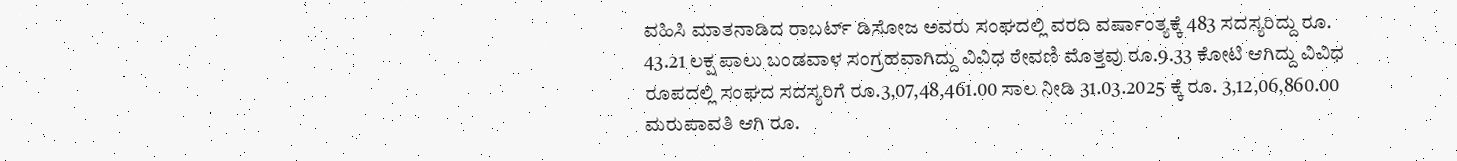ವಹಿಸಿ ಮಾತನಾಡಿದ ರಾಬರ್ಟ್ ಡಿಸೋಜ ಅವರು ಸಂಘದಲ್ಲಿ ವರದಿ ವರ್ಷಾಂತ್ಯಕ್ಕೆ 483 ಸದಸ್ಯರಿದ್ದು ರೂ. 43.21 ಲಕ್ಷ ಪಾಲು ಬಂಡವಾಳ ಸಂಗ್ರಹವಾಗಿದ್ದು ವಿವಿಧ ಠೇವಣಿ ಮೊತ್ತವು ರೂ.9.33 ಕೋಟಿ ಆಗಿದ್ದು ವಿವಿಧ ರೂಪದಲ್ಲಿ ಸಂಘದ ಸದಸ್ಯರಿಗೆ ರೂ.3,07,48,461.00 ಸಾಲ ನೀಡಿ 31.03.2025 ಕ್ಕೆ ರೂ. 3,12,06,860.00 ಮರುಪಾವತಿ ಆಗಿ ರೂ.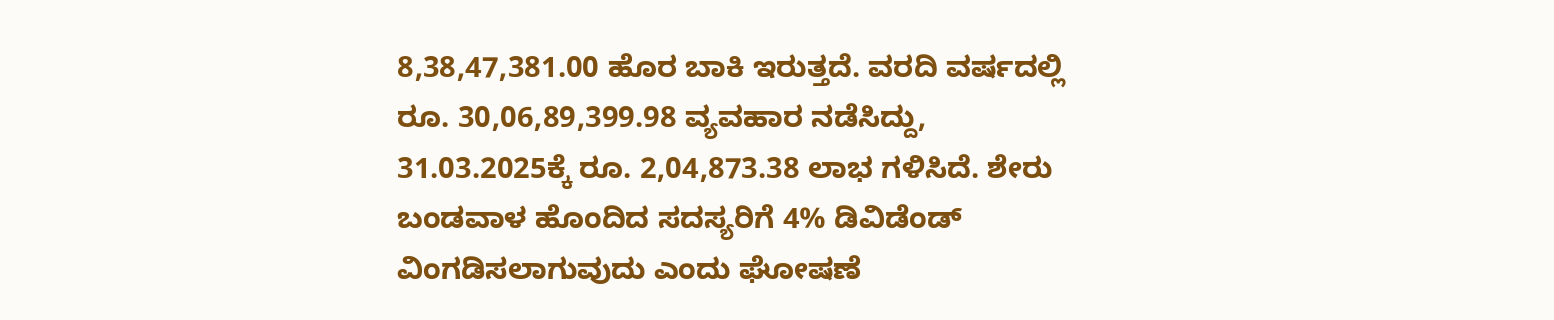8,38,47,381.00 ಹೊರ ಬಾಕಿ ಇರುತ್ತದೆ. ವರದಿ ವರ್ಷದಲ್ಲಿ ರೂ. 30,06,89,399.98 ವ್ಯವಹಾರ ನಡೆಸಿದ್ದು, 31.03.2025ಕ್ಕೆ ರೂ. 2,04,873.38 ಲಾಭ ಗಳಿಸಿದೆ. ಶೇರು ಬಂಡವಾಳ ಹೊಂದಿದ ಸದಸ್ಯರಿಗೆ 4% ಡಿವಿಡೆಂಡ್ ವಿಂಗಡಿಸಲಾಗುವುದು ಎಂದು ಘೋಷಣೆ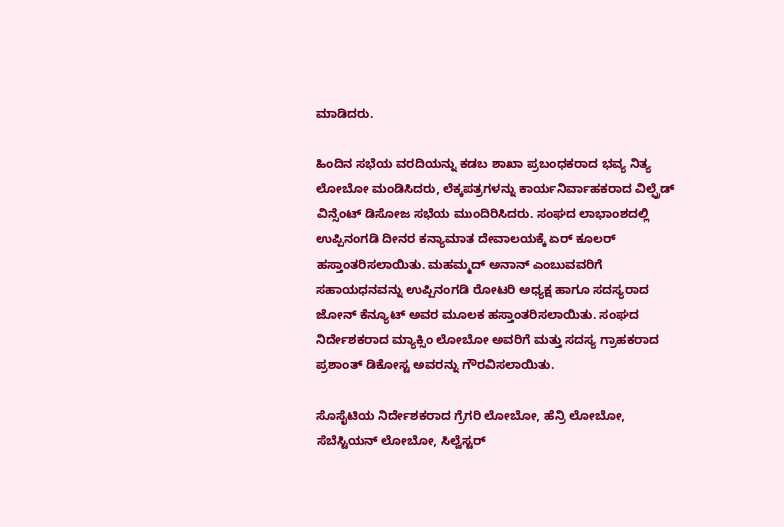ಮಾಡಿದರು.

ಹಿಂದಿನ ಸಭೆಯ ವರದಿಯನ್ನು ಕಡಬ ಶಾಖಾ ಪ್ರಬಂಧಕರಾದ ಭವ್ಯ ನಿತ್ಯ ಲೋಬೋ ಮಂಡಿಸಿದರು, ಲೆಕ್ಕಪತ್ರಗಳನ್ನು ಕಾರ್ಯನಿರ್ವಾಹಕರಾದ ವಿಲ್ಫ್ರೆಡ್ ವಿನ್ಸೆಂಟ್ ಡಿಸೋಜ ಸಭೆಯ ಮುಂದಿರಿಸಿದರು. ಸಂಘದ ಲಾಭಾಂಶದಲ್ಲಿ ಉಪ್ಪಿನಂಗಡಿ ದೀನರ ಕನ್ಯಾಮಾತ ದೇವಾಲಯಕ್ಕೆ ಏರ್ ಕೂಲರ್ ಹಸ್ತಾಂತರಿಸಲಾಯಿತು. ಮಹಮ್ಮದ್ ಅನಾನ್ ಎಂಬುವವರಿಗೆ ಸಹಾಯಧನವನ್ನು ಉಪ್ಪಿನಂಗಡಿ ರೋಟರಿ ಅಧ್ಯಕ್ಷ ಹಾಗೂ ಸದಸ್ಯರಾದ ಜೋನ್ ಕೆನ್ಯೂಟ್ ಅವರ ಮೂಲಕ ಹಸ್ತಾಂತರಿಸಲಾಯಿತು. ಸಂಘದ ನಿರ್ದೇಶಕರಾದ ಮ್ಯಾಕ್ಸಿಂ ಲೋಬೋ ಅವರಿಗೆ ಮತ್ತು ಸದಸ್ಯ ಗ್ರಾಹಕರಾದ ಪ್ರಶಾಂತ್ ಡಿಕೋಸ್ಟ ಅವರನ್ನು ಗೌರವಿಸಲಾಯಿತು.

ಸೊಸೈಟಿಯ ನಿರ್ದೇಶಕರಾದ ಗ್ರೆಗರಿ ಲೋಬೋ, ಹೆನ್ರಿ ಲೋಬೋ, ಸೆಬೆಸ್ಟಿಯನ್ ಲೋಬೋ, ಸಿಲ್ವೆಸ್ಟರ್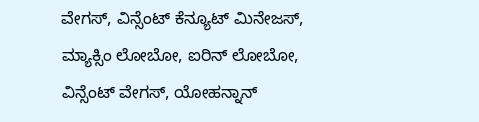ವೇಗಸ್, ವಿನ್ಸೆಂಟ್ ಕೆನ್ಯೂಟ್ ಮಿನೇಜಸ್, ಮ್ಯಾಕ್ಸಿಂ ಲೋಬೋ, ಐರಿನ್ ಲೋಬೋ, ವಿನ್ಸೆಂಟ್ ವೇಗಸ್, ಯೋಹನ್ನಾನ್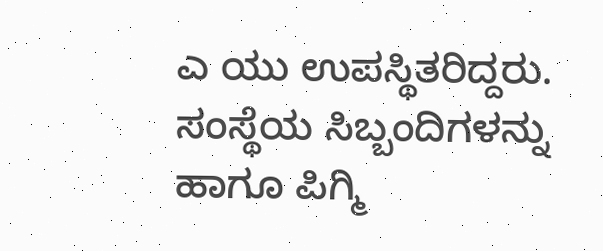ಎ ಯು ಉಪಸ್ಥಿತರಿದ್ದರು. ಸಂಸ್ಥೆಯ ಸಿಬ್ಬಂದಿಗಳನ್ನು ಹಾಗೂ ಪಿಗ್ಮಿ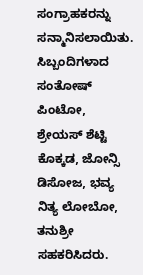ಸಂಗ್ರಾಹಕರನ್ನು ಸನ್ಮಾನಿಸಲಾಯಿತು. ಸಿಬ್ಬಂದಿಗಳಾದ ಸಂತೋಷ್ ಪಿಂಟೋ, ಶ್ರೇಯಸ್ ಶೆಟ್ಟಿ ಕೊಕ್ಕಡ, ಜೋನ್ಸಿ ಡಿಸೋಜ, ಭವ್ಯ ನಿತ್ಯ ಲೋಬೋ, ತನುಶ್ರೀ ಸಹಕರಿಸಿದರು.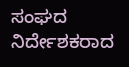ಸಂಘದ ನಿರ್ದೇಶಕರಾದ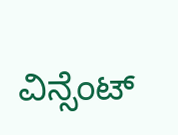ವಿನ್ಸೆಂಟ್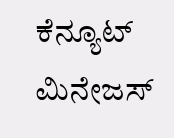ಕೆನ್ಯೂಟ್ ಮಿನೇಜಸ್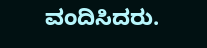ವಂದಿಸಿದರು.